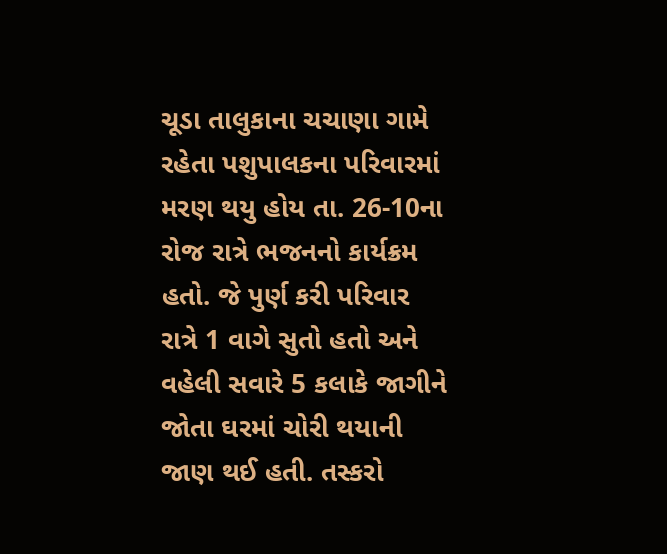ચૂડા તાલુકાના ચચાણા ગામે રહેતા પશુપાલકના પરિવારમાં મરણ થયુ હોય તા. 26-10ના રોજ રાત્રે ભજનનો કાર્યક્રમ હતો. જે પુર્ણ કરી પરિવાર રાત્રે 1 વાગે સુતો હતો અને વહેલી સવારે 5 કલાકે જાગીને જોતા ઘરમાં ચોરી થયાની જાણ થઈ હતી. તસ્કરો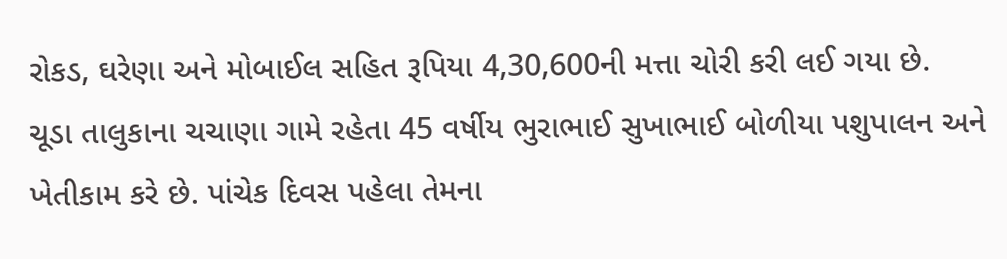રોકડ, ઘરેણા અને મોબાઈલ સહિત રૂપિયા 4,30,600ની મત્તા ચોરી કરી લઈ ગયા છે.
ચૂડા તાલુકાના ચચાણા ગામે રહેતા 45 વર્ષીય ભુરાભાઈ સુખાભાઈ બોળીયા પશુપાલન અને ખેતીકામ કરે છે. પાંચેક દિવસ પહેલા તેમના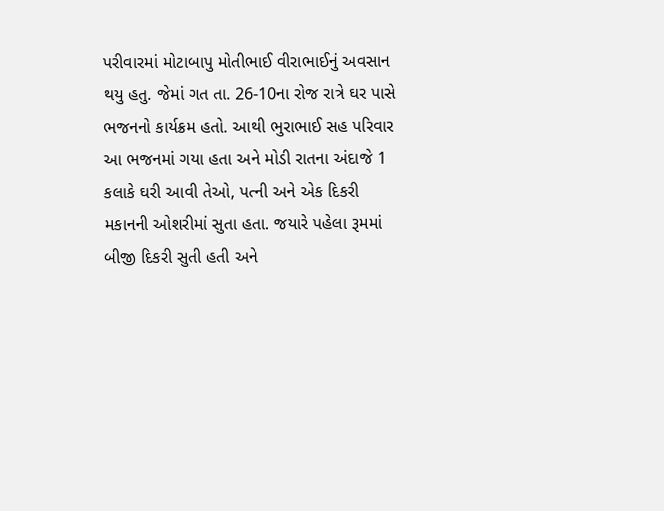પરીવારમાં મોટાબાપુ મોતીભાઈ વીરાભાઈનું અવસાન થયુ હતુ. જેમાં ગત તા. 26-10ના રોજ રાત્રે ઘર પાસે ભજનનો કાર્યક્રમ હતો. આથી ભુરાભાઈ સહ પરિવાર આ ભજનમાં ગયા હતા અને મોડી રાતના અંદાજે 1 કલાકે ઘરી આવી તેઓ, પત્ની અને એક દિકરી મકાનની ઓશરીમાં સુતા હતા. જયારે પહેલા રૂમમાં બીજી દિકરી સુતી હતી અને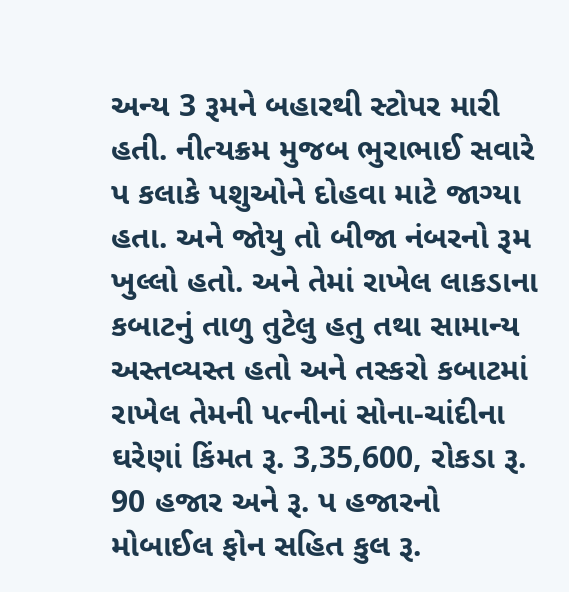અન્ય 3 રૂમને બહારથી સ્ટોપર મારી હતી. નીત્યક્રમ મુજબ ભુરાભાઈ સવારે પ કલાકે પશુઓને દોહવા માટે જાગ્યા હતા. અને જોયુ તો બીજા નંબરનો રૂમ ખુલ્લો હતો. અને તેમાં રાખેલ લાકડાના કબાટનું તાળુ તુટેલુ હતુ તથા સામાન્ય અસ્તવ્યસ્ત હતો અને તસ્કરો કબાટમાં રાખેલ તેમની પત્નીનાં સોના-ચાંદીના ઘરેણાં કિંમત રૂ. 3,35,600, રોકડા રૂ. 90 હજાર અને રૂ. પ હજારનો મોબાઈલ ફોન સહિત કુલ રૂ.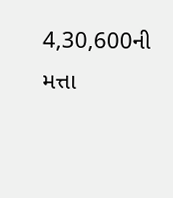4,30,600ની મત્તા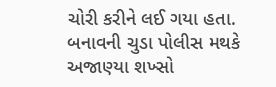ચોરી કરીને લઈ ગયા હતા. બનાવની ચુડા પોલીસ મથકે અજાણ્યા શખ્સો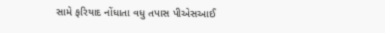સામે ફરિયાદ નોંધાતા વધુ તપાસ પીએસઆઈ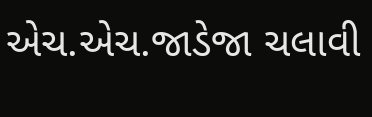એચ.એચ.જાડેજા ચલાવી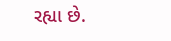રહ્યા છે.